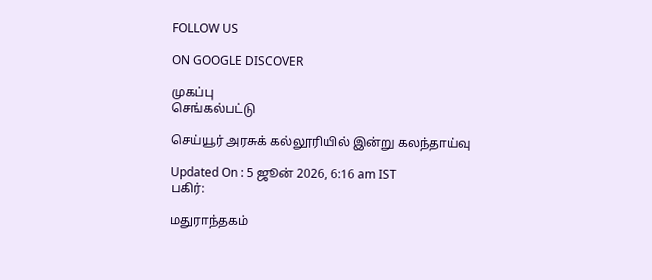FOLLOW US

ON GOOGLE DISCOVER

முகப்பு
செங்கல்பட்டு

செய்யூர் அரசுக் கல்லூரியில் இன்று கலந்தாய்வு

Updated On : 5 ஜூன் 2026, 6:16 am IST
பகிர்:

மதுராந்தகம்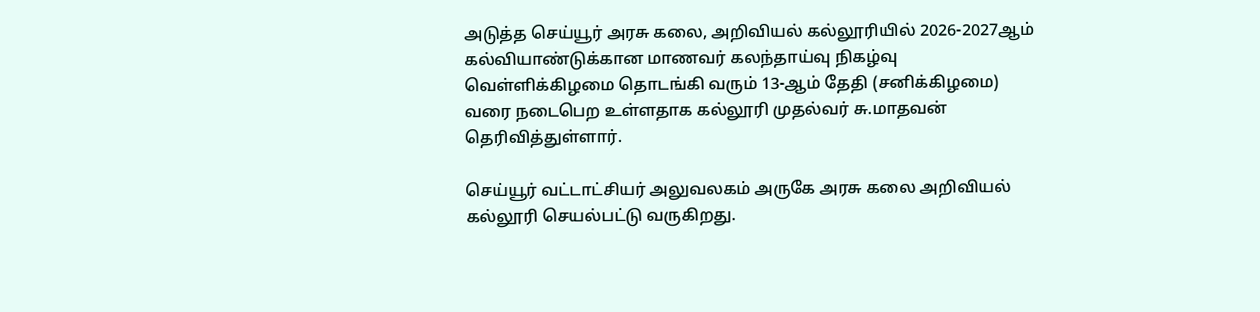அடுத்த செய்யூர் அரசு கலை, அறிவியல் கல்லூரியில் 2026-2027ஆம் கல்வியாண்டுக்கான மாணவர் கலந்தாய்வு நிகழ்வு வெள்ளிக்கிழமை தொடங்கி வரும் 13-ஆம் தேதி (சனிக்கிழமை) வரை நடைபெற உள்ளதாக கல்லூரி முதல்வர் சு.மாதவன் தெரிவித்துள்ளார்.

செய்யூர் வட்டாட்சியர் அலுவலகம் அருகே அரசு கலை அறிவியல் கல்லூரி செயல்பட்டு வருகிறது.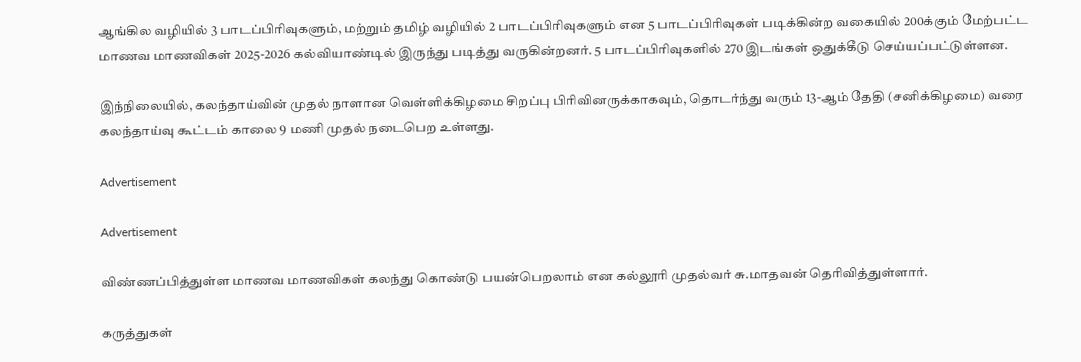ஆங்கில வழியில் 3 பாடப்பிரிவுகளும், மற்றும் தமிழ் வழியில் 2 பாடப்பிரிவுகளும் என 5 பாடப்பிரிவுகள் படிக்கின்ற வகையில் 200க்கும் மேற்பட்ட மாணவ மாணவிகள் 2025-2026 கல்வியாண்டில் இருந்து படித்து வருகின்றனர். 5 பாடப்பிரிவுகளில் 270 இடங்கள் ஒதுக்கீடு செய்யப்பட்டுள்ளன.

இந்நிலையில், கலந்தாய்வின் முதல் நாளான வெள்ளிக்கிழமை சிறப்பு பிரிவினருக்காகவும், தொடர்ந்து வரும் 13-ஆம் தேதி (சனிக்கிழமை) வரை கலந்தாய்வு கூட்டம் காலை 9 மணி முதல் நடைபெற உள்ளது.

Advertisement

Advertisement

விண்ணப்பித்துள்ள மாணவ மாணவிகள் கலந்து கொண்டு பயன்பெறலாம் என கல்லூரி முதல்வர் சு.மாதவன் தெரிவித்துள்ளார்.

கருத்துகள்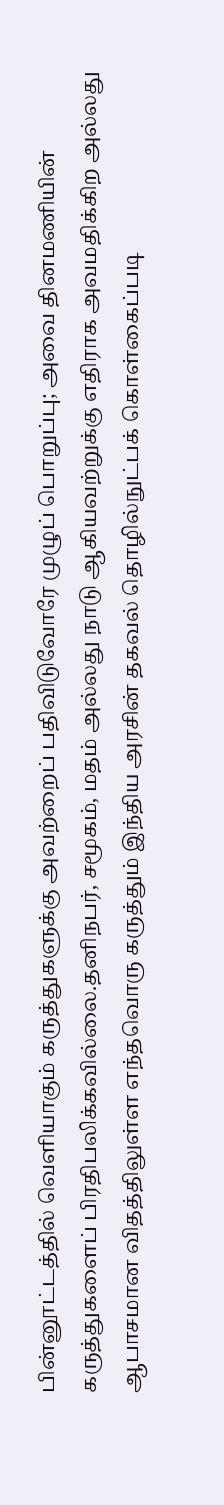பின்னூட்டத்தில் வெளியாகும் கருத்துகளுக்கு அவற்றைப் பதிவிடுவோரே முழுப் பொறுப்பு; அவை தினமணியின் கருத்துகளைப் பிரதிபலிக்கவில்லை.தனிநபர், சமூகம், மதம் அல்லது நாடு ஆகியவற்றுக்கு எதிராக அவமதிக்கிற அல்லது ஆபாசமான விதத்திலுள்ள எந்தவொரு கருத்தும் இந்திய அரசின் தகவல் தொழில்நுட்பக் கொள்கைப்படி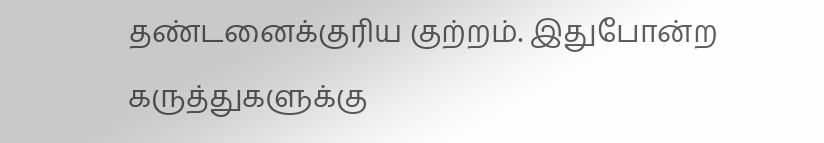தண்டனைக்குரிய குற்றம். இதுபோன்ற கருத்துகளுக்கு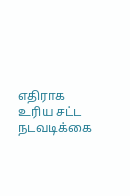எதிராக உரிய சட்ட நடவடிக்கை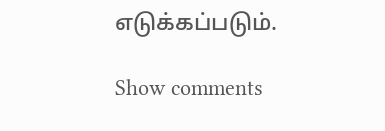எடுக்கப்படும்.

Show comments